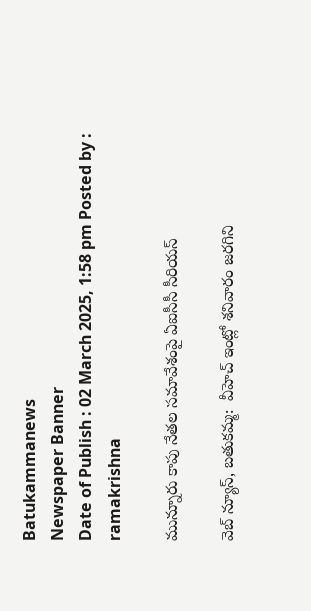Batukammanews
Newspaper Banner
Date of Publish : 02 March 2025, 1:58 pm Posted by : ramakrishna

మున్నూరు కాపు నేతల సమావేశంపై ఏఐసీసీ సీరియస్

వెబ్ న్యూస్, బతుకమ్మ:  వీహెచ్ ఇంట్లో శనివారం జరగిని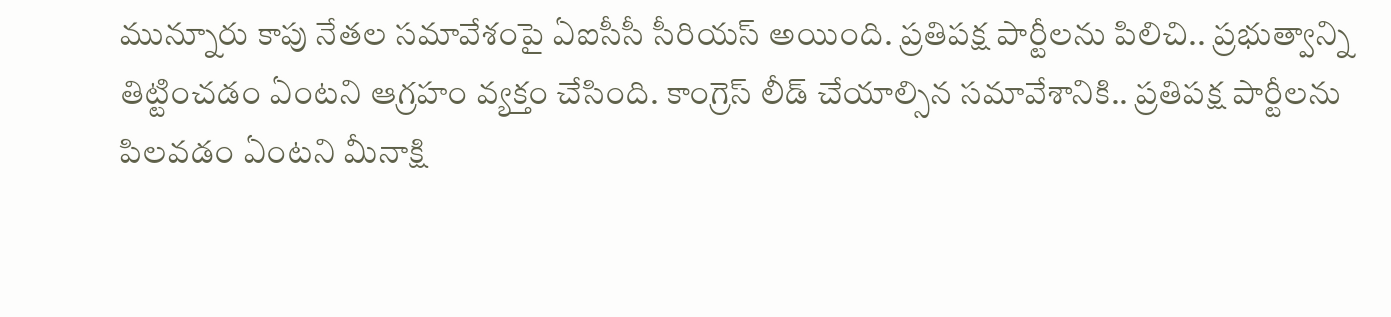మున్నూరు కాపు నేతల సమావేశంపై ఏఐసీసీ సీరియస్ అయింది. ప్రతిపక్ష పార్టీలను పిలిచి.. ప్రభుత్వాన్ని తిట్టించడం ఏంటని ఆగ్రహం వ్యక్తం చేసింది. కాంగ్రెస్ లీడ్ చేయాల్సిన సమావేశానికి.. ప్రతిపక్ష పార్టీలను పిలవడం ఏంటని మీనాక్షి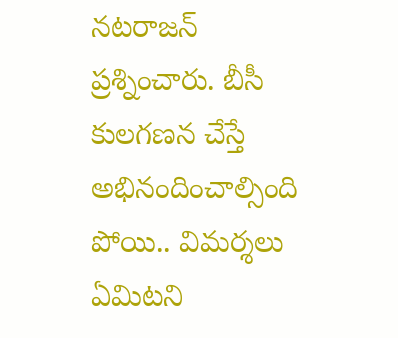నటరాజన్ ప్రశ్నించారు. బీసీ కులగణన చేస్తే అభినందించాల్సింది పోయి.. విమర్శలు ఏమిటని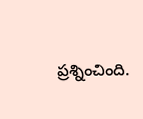ప్రశ్నించింది.